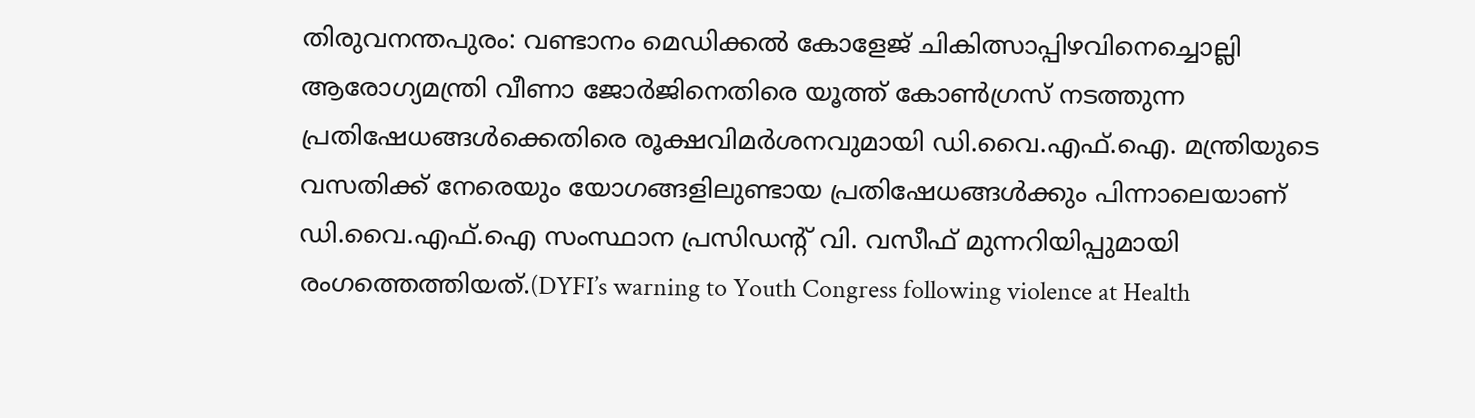തിരുവനന്തപുരം: വണ്ടാനം മെഡിക്കൽ കോളേജ് ചികിത്സാപ്പിഴവിനെച്ചൊല്ലി ആരോഗ്യമന്ത്രി വീണാ ജോർജിനെതിരെ യൂത്ത് കോൺഗ്രസ് നടത്തുന്ന പ്രതിഷേധങ്ങൾക്കെതിരെ രൂക്ഷവിമർശനവുമായി ഡി.വൈ.എഫ്.ഐ. മന്ത്രിയുടെ വസതിക്ക് നേരെയും യോഗങ്ങളിലുണ്ടായ പ്രതിഷേധങ്ങൾക്കും പിന്നാലെയാണ് ഡി.വൈ.എഫ്.ഐ സംസ്ഥാന പ്രസിഡന്റ് വി. വസീഫ് മുന്നറിയിപ്പുമായി രംഗത്തെത്തിയത്.(DYFI’s warning to Youth Congress following violence at Health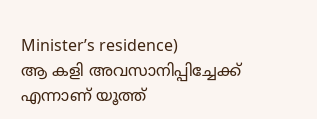Minister’s residence)
ആ കളി അവസാനിപ്പിച്ചേക്ക് എന്നാണ് യൂത്ത്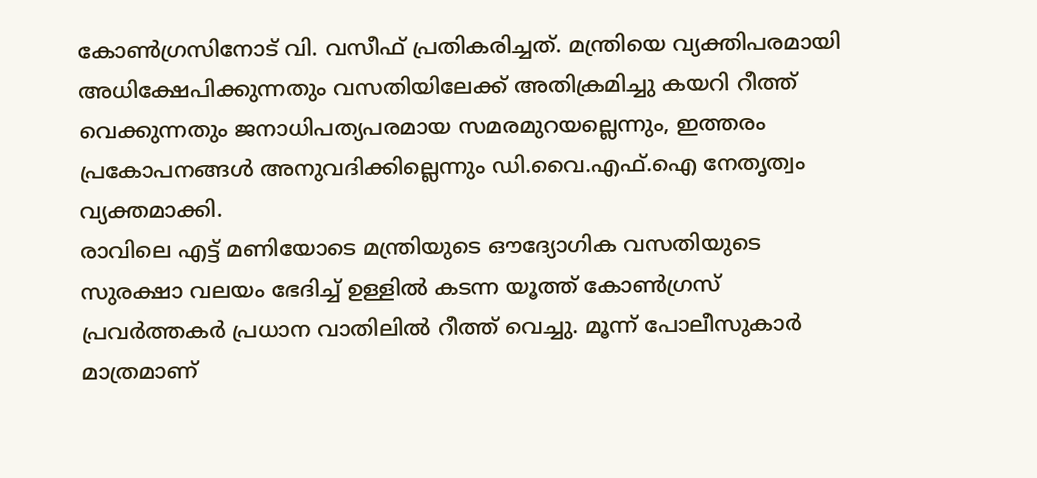കോൺഗ്രസിനോട് വി. വസീഫ് പ്രതികരിച്ചത്. മന്ത്രിയെ വ്യക്തിപരമായി അധിക്ഷേപിക്കുന്നതും വസതിയിലേക്ക് അതിക്രമിച്ചു കയറി റീത്ത് വെക്കുന്നതും ജനാധിപത്യപരമായ സമരമുറയല്ലെന്നും, ഇത്തരം പ്രകോപനങ്ങൾ അനുവദിക്കില്ലെന്നും ഡി.വൈ.എഫ്.ഐ നേതൃത്വം വ്യക്തമാക്കി.
രാവിലെ എട്ട് മണിയോടെ മന്ത്രിയുടെ ഔദ്യോഗിക വസതിയുടെ സുരക്ഷാ വലയം ഭേദിച്ച് ഉള്ളിൽ കടന്ന യൂത്ത് കോൺഗ്രസ് പ്രവർത്തകർ പ്രധാന വാതിലിൽ റീത്ത് വെച്ചു. മൂന്ന് പോലീസുകാർ മാത്രമാണ്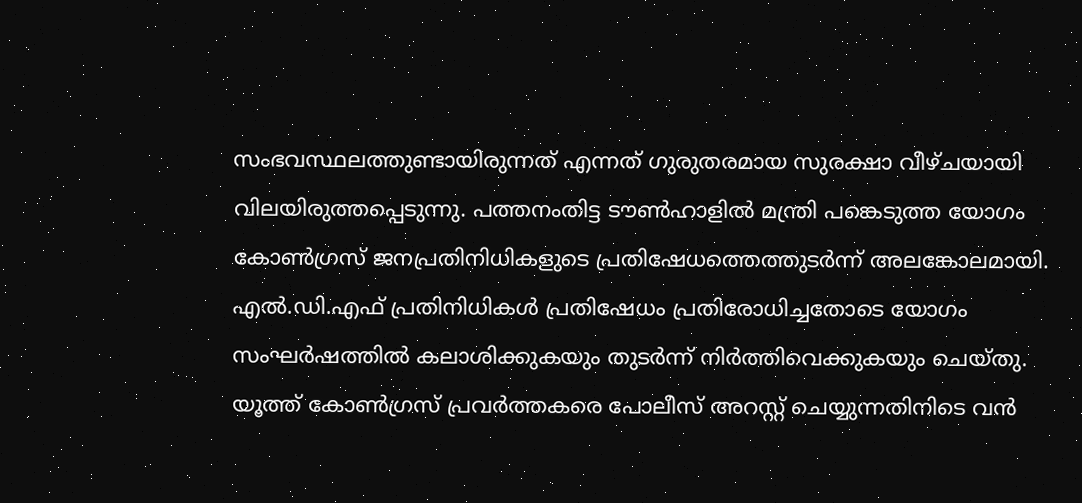സംഭവസ്ഥലത്തുണ്ടായിരുന്നത് എന്നത് ഗുരുതരമായ സുരക്ഷാ വീഴ്ചയായി വിലയിരുത്തപ്പെടുന്നു. പത്തനംതിട്ട ടൗൺഹാളിൽ മന്ത്രി പങ്കെടുത്ത യോഗം കോൺഗ്രസ് ജനപ്രതിനിധികളുടെ പ്രതിഷേധത്തെത്തുടർന്ന് അലങ്കോലമായി. എൽ.ഡി.എഫ് പ്രതിനിധികൾ പ്രതിഷേധം പ്രതിരോധിച്ചതോടെ യോഗം സംഘർഷത്തിൽ കലാശിക്കുകയും തുടർന്ന് നിർത്തിവെക്കുകയും ചെയ്തു. യൂത്ത് കോൺഗ്രസ് പ്രവർത്തകരെ പോലീസ് അറസ്റ്റ് ചെയ്യുന്നതിനിടെ വൻ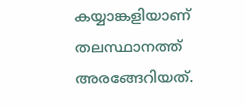കയ്യാങ്കളിയാണ് തലസ്ഥാനത്ത് അരങ്ങേറിയത്.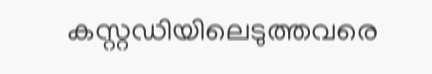കസ്റ്റഡിയിലെടുത്തവരെ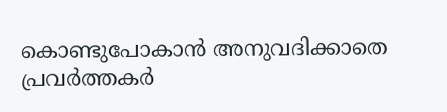കൊണ്ടുപോകാൻ അനുവദിക്കാതെ പ്രവർത്തകർ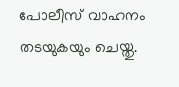പോലീസ് വാഹനം തടയുകയും ചെയ്തു.